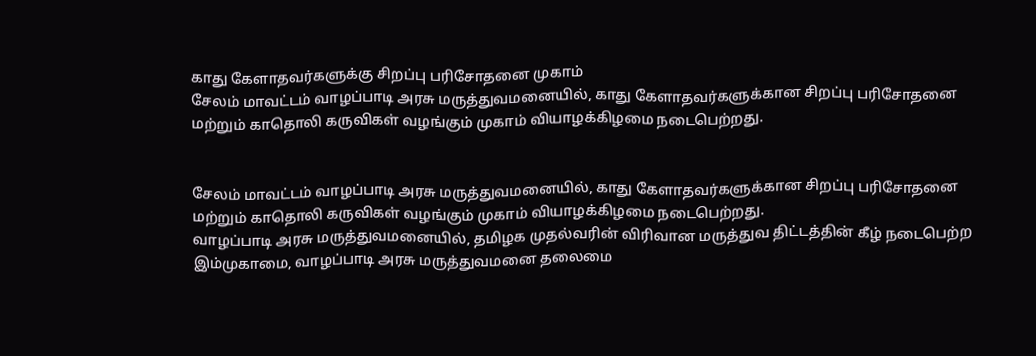காது கேளாதவர்களுக்கு சிறப்பு பரிசோதனை முகாம்
சேலம் மாவட்டம் வாழப்பாடி அரசு மருத்துவமனையில், காது கேளாதவர்களுக்கான சிறப்பு பரிசோதனை மற்றும் காதொலி கருவிகள் வழங்கும் முகாம் வியாழக்கிழமை நடைபெற்றது.


சேலம் மாவட்டம் வாழப்பாடி அரசு மருத்துவமனையில், காது கேளாதவர்களுக்கான சிறப்பு பரிசோதனை மற்றும் காதொலி கருவிகள் வழங்கும் முகாம் வியாழக்கிழமை நடைபெற்றது.
வாழப்பாடி அரசு மருத்துவமனையில், தமிழக முதல்வரின் விரிவான மருத்துவ திட்டத்தின் கீழ் நடைபெற்ற இம்முகாமை, வாழப்பாடி அரசு மருத்துவமனை தலைமை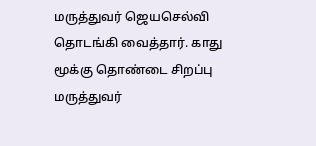மருத்துவர் ஜெயசெல்வி தொடங்கி வைத்தார். காது மூக்கு தொண்டை சிறப்பு மருத்துவர்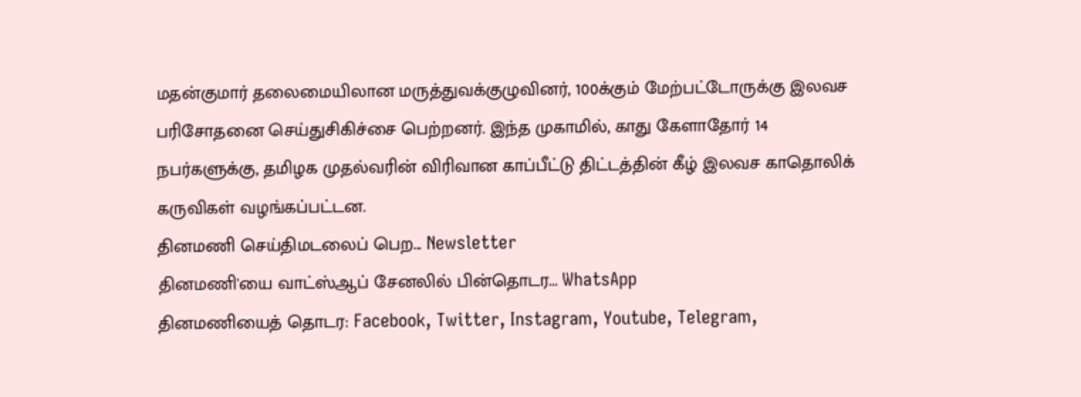மதன்குமார் தலைமையிலான மருத்துவக்குழுவினர், 100க்கும் மேற்பட்டோருக்கு இலவச பரிசோதனை செய்துசிகிச்சை பெற்றனர். இந்த முகாமில், காது கேளாதோர் 14 நபர்களுக்கு, தமிழக முதல்வரின் விரிவான காப்பீட்டு திட்டத்தின் கீழ் இலவச காதொலிக் கருவிகள் வழங்கப்பட்டன.
தினமணி செய்திமடலைப் பெற... Newsletter
தினமணி'யை வாட்ஸ்ஆப் சேனலில் பின்தொடர... WhatsApp
தினமணியைத் தொடர: Facebook, Twitter, Instagram, Youtube, Telegram,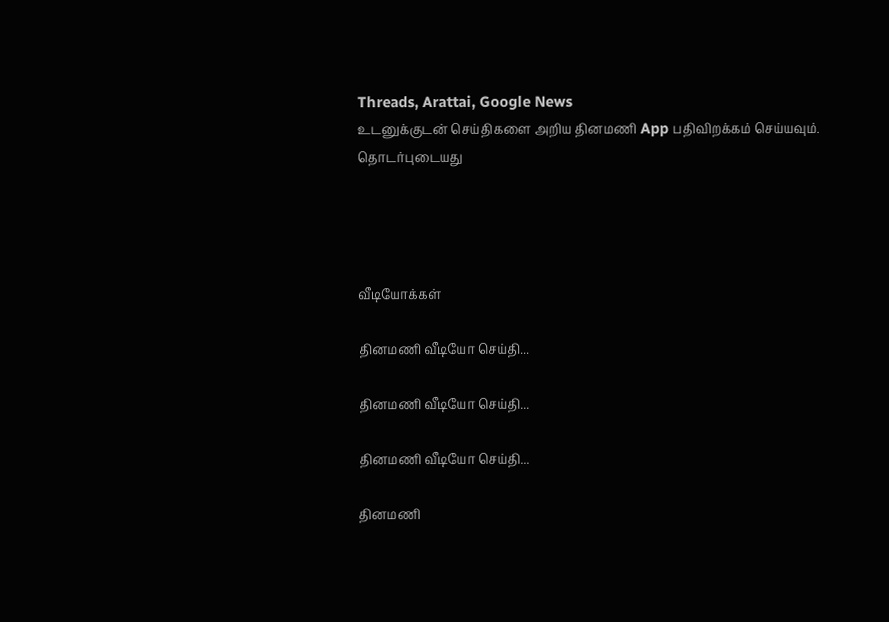Threads, Arattai, Google News
உடனுக்குடன் செய்திகளை அறிய தினமணி App பதிவிறக்கம் செய்யவும்.
தொடர்புடையது




வீடியோக்கள்

தினமணி வீடியோ செய்தி...

தினமணி வீடியோ செய்தி...

தினமணி வீடியோ செய்தி...

தினமணி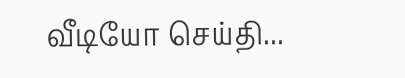வீடியோ செய்தி...